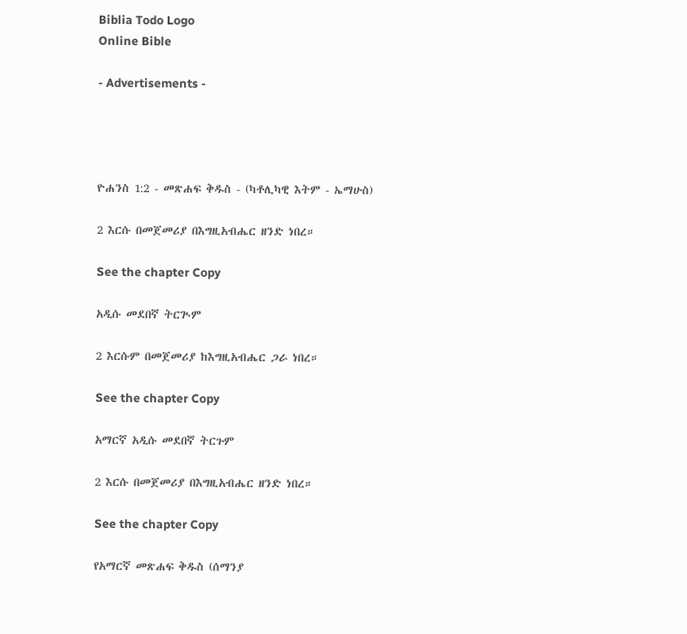Biblia Todo Logo
Online Bible

- Advertisements -




ዮሐንስ 1:2 - መጽሐፍ ቅዱስ - (ካቶሊካዊ እትም - ኤማሁስ)

2 እርሱ በመጀመሪያ በእግዚአብሔር ዘንድ ነበረ።

See the chapter Copy

አዲሱ መደበኛ ትርጒም

2 እርሱም በመጀመሪያ ከእግዚአብሔር ጋራ ነበረ።

See the chapter Copy

አማርኛ አዲሱ መደበኛ ትርጉም

2 እርሱ በመጀመሪያ በእግዚአብሔር ዘንድ ነበረ።

See the chapter Copy

የአማርኛ መጽሐፍ ቅዱስ (ሰማንያ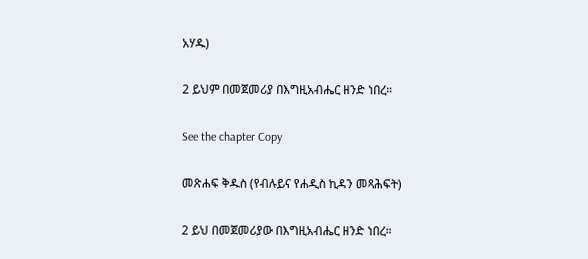አሃዱ)

2 ይህም በመጀመሪያ በእግዚአብሔር ዘንድ ነበረ።

See the chapter Copy

መጽሐፍ ቅዱስ (የብሉይና የሐዲስ ኪዳን መጻሕፍት)

2 ይህ በመጀመሪያው በእግዚአብሔር ዘንድ ነበረ።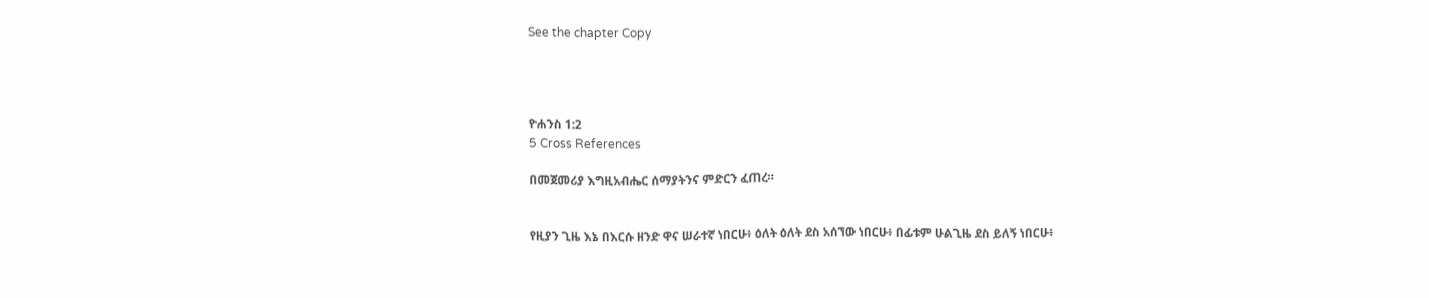See the chapter Copy




ዮሐንስ 1:2
5 Cross References

በመጀመሪያ እግዚአብሔር ሰማያትንና ምድርን ፈጠረ።


የዚያን ጊዜ እኔ በእርሱ ዘንድ ዋና ሠራተኛ ነበርሁ፥ ዕለት ዕለት ደስ አሰኘው ነበርሁ፥ በፊቱም ሁልጊዜ ደስ ይለኝ ነበርሁ፥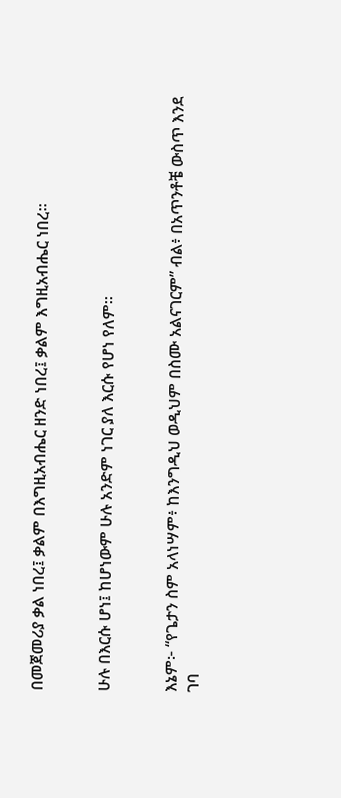በመጀመሪያ ቃል ነበረ፤ ቃልም በእግዚአብሔር ዘንድ ነበረ፤ ቃልም እግዚአብሔር ነበረ።


ሁሉ በእርሱ ሆነ፤ ከሆነውም ሁሉ አንድም ነገር ያለ እርሱ የሆነ የለም።


እኔም፦ “የጌታን ስም አላነሣም፥ ከእንግዲህ ወዲህም በስሙ አልናገርም” ብል፥ በአጥንቶቼ ውስጥ እንደ ገባ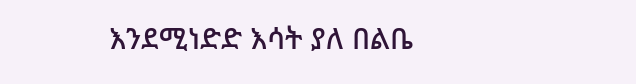እንደሚነድድ እሳት ያለ በልቤ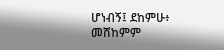ሆነብኝ፤ ደከምሁ፥ መሸከምም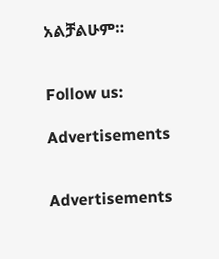አልቻልሁም።


Follow us:

Advertisements


Advertisements